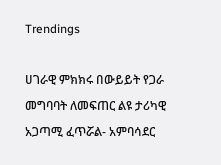Trendings

ሀገራዊ ምክክሩ በውይይት የጋራ መግባባት ለመፍጠር ልዩ ታሪካዊ አጋጣሚ ፈጥሯል- አምባሳደር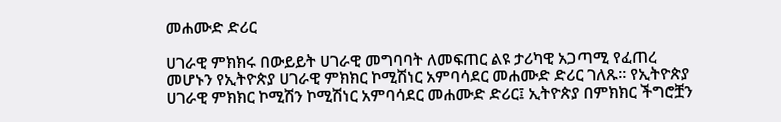መሐሙድ ድሪር

ሀገራዊ ምክክሩ በውይይት ሀገራዊ መግባባት ለመፍጠር ልዩ ታሪካዊ አጋጣሚ የፈጠረ መሆኑን የኢትዮጵያ ሀገራዊ ምክክር ኮሚሽነር አምባሳደር መሐሙድ ድሪር ገለጹ። የኢትዮጵያ ሀገራዊ ምክክር ኮሚሽን ኮሚሽነር አምባሳደር መሐሙድ ድሪር፤ ኢትዮጵያ በምክክር ችግሮቿን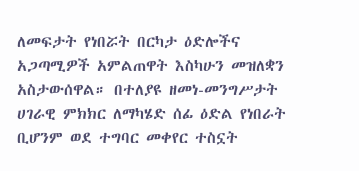ለመፍታት የነበሯት በርካታ ዕድሎችና አጋጣሚዎች አምልጠዋት እስካሁን መዝለቋን አስታውሰዋል። በተለያዩ ዘመነ-መንግሥታት ሀገራዊ ምክክር ለማካሄድ ሰፊ ዕድል የነበራት ቢሆንም ወደ ተግባር መቀየር ተስኗት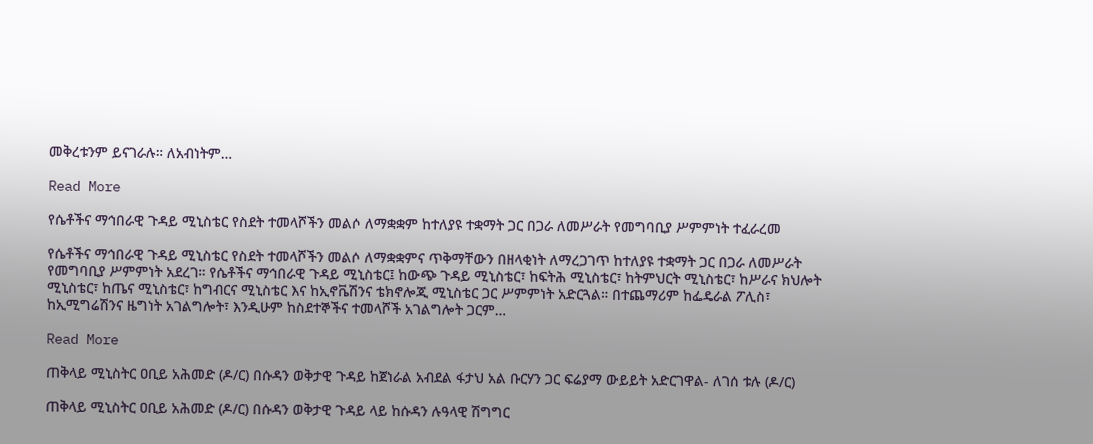መቅረቱንም ይናገራሉ። ለአብነትም…

Read More

የሴቶችና ማኅበራዊ ጉዳይ ሚኒስቴር የስደት ተመላሾችን መልሶ ለማቋቋም ከተለያዩ ተቋማት ጋር በጋራ ለመሥራት የመግባቢያ ሥምምነት ተፈራረመ

የሴቶችና ማኅበራዊ ጉዳይ ሚኒስቴር የስደት ተመላሾችን መልሶ ለማቋቋምና ጥቅማቸውን በዘላቂነት ለማረጋገጥ ከተለያዩ ተቋማት ጋር በጋራ ለመሥራት የመግባቢያ ሥምምነት አደረገ። የሴቶችና ማኅበራዊ ጉዳይ ሚኒስቴር፤ ከውጭ ጉዳይ ሚኒስቴር፣ ከፍትሕ ሚኒስቴር፣ ከትምህርት ሚኒስቴር፣ ከሥራና ክህሎት ሚኒስቴር፣ ከጤና ሚኒስቴር፣ ከግብርና ሚኒስቴር እና ከኢኖቬሽንና ቴክኖሎጂ ሚኒስቴር ጋር ሥምምነት አድርጓል። በተጨማሪም ከፌዴራል ፖሊስ፣ ከኢሚግሬሽንና ዜግነት አገልግሎት፣ እንዲሁም ከስደተኞችና ተመላሾች አገልግሎት ጋርም…

Read More

ጠቅላይ ሚኒስትር ዐቢይ አሕመድ (ዶ/ር) በሱዳን ወቅታዊ ጉዳይ ከጀነራል አብደል ፋታህ አል ቡርሃን ጋር ፍሬያማ ውይይት አድርገዋል- ለገሰ ቱሉ (ዶ/ር)

ጠቅላይ ሚኒስትር ዐቢይ አሕመድ (ዶ/ር) በሱዳን ወቅታዊ ጉዳይ ላይ ከሱዳን ሉዓላዊ ሽግግር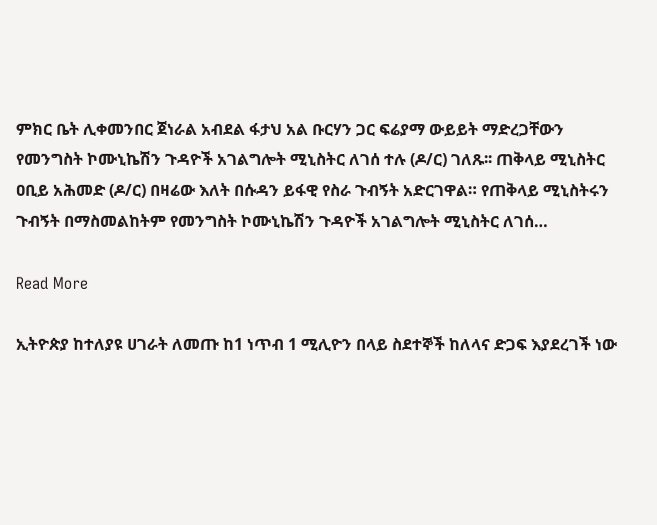ምክር ቤት ሊቀመንበር ጀነራል አብደል ፋታህ አል ቡርሃን ጋር ፍሬያማ ውይይት ማድረጋቸውን የመንግስት ኮሙኒኬሽን ጉዳዮች አገልግሎት ሚኒስትር ለገሰ ተሉ (ዶ/ር) ገለጹ፡፡ ጠቅላይ ሚኒስትር ዐቢይ አሕመድ (ዶ/ር) በዛሬው እለት በሱዳን ይፋዊ የስራ ጉብኝት አድርገዋል። የጠቅላይ ሚኒስትሩን ጉብኝት በማስመልከትም የመንግስት ኮሙኒኬሽን ጉዳዮች አገልግሎት ሚኒስትር ለገሰ…

Read More

ኢትዮጵያ ከተለያዩ ሀገራት ለመጡ ከ1 ነጥብ 1 ሚሊዮን በላይ ስደተኞች ከለላና ድጋፍ እያደረገች ነው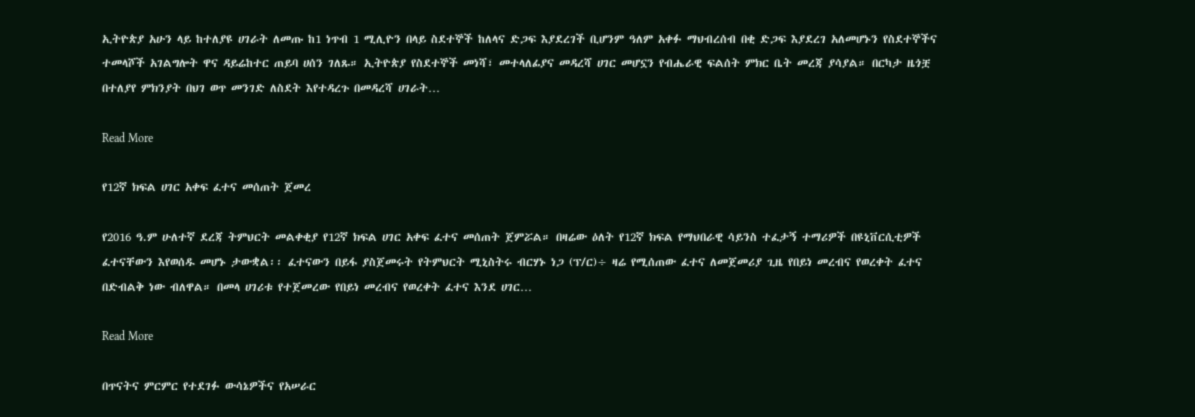ኢትዮጵያ አሁን ላይ ከተለያዩ ሀገራት ለመጡ ከ1 ነጥብ 1 ሚሊዮን በላይ ስደተኞች ከለላና ድጋፍ እያደረገች ቢሆንም ዓለም አቀፉ ማህብረሰብ በቂ ድጋፍ እያደረገ አለመሆኑን የስደተኞችና ተመላሾች አገልግሎት ዋና ዳይሬከተር ጠይባ ሀሰን ገለጹ። ኢትዮጵያ የስደተኞች መነሻ፣ መተላለፊያና መዳረሻ ሀገር መሆኗን የብሔራዊ ፍልሰት ምክር ቤት መረጃ ያሳያል። በርካታ ዜጎቿ በተለያየ ምክንያት በህገ ወጥ መንገድ ለስደት እየተዳረጉ በመዳረሻ ሀገራት…

Read More

የ12ኛ ክፍል ሀገር አቀፍ ፈተና መሰጠት ጀመረ

የ2016 ዓ.ም ሁለተኛ ደረጃ ትምህርት መልቀቂያ የ12ኛ ክፍል ሀገር አቀፍ ፈተና መሰጠት ጀምሯል። በዛሬው ዕለት የ12ኛ ክፍል የማህበራዊ ሳይንስ ተፈታኝ ተማሪዎች በዩኒቨርሲቲዎች ፈተናቸውን እየወሰዱ መሆኑ ታውቋል፡፡ ፈተናውን በይፋ ያስጀመሩት የትምህርት ሚኒስትሩ ብርሃኑ ነጋ (ፕ/ር)÷ ዛሬ የሚሰጠው ፈተና ለመጀመሪያ ጊዜ የበይነ መረብና የወረቀት ፈተና በድብልቅ ነው ብለዋል። በመላ ሀገሪቱ የተጀመረው የበይነ መረብና የወረቀት ፈተና እንደ ሀገር…

Read More

በጥናትና ምርምር የተደገፉ ውሳኔዎችና የአሠራር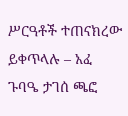ሥርዓቶች ተጠናክረው ይቀጥላሉ – አፈ ጉባዔ ታገሰ ጫፎ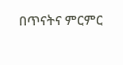በጥናትና ምርምር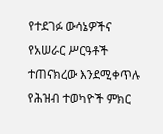የተደገፉ ውሳኔዎችና የአሠራር ሥርዓቶች ተጠናክረው እንደሚቀጥሉ የሕዝብ ተወካዮች ምክር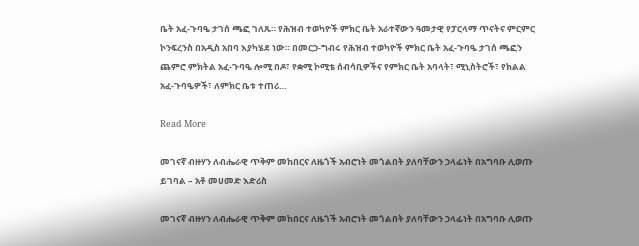ቤት አፈ-ጉባዔ ታገሰ ጫፎ ገለጹ። የሕዝብ ተወካዮች ምክር ቤት አራተኛውን ዓመታዊ የፓርላማ ጥናትና ምርምር ኮንፍረንስ በአዲስ አበባ እያካሄደ ነው። በመርኃ-ግብሩ የሕዝብ ተወካዮች ምክር ቤት አፈ-ጉባዔ ታገሰ ጫፎን ጨምሮ ምክትል አፈ-ጉባዔ ሎሚ በዶ፣ የቋሚ ኮሚቴ ሰብሳቢዎችና የምክር ቤት አባላት፣ ሚኒስትሮች፣ የክልል አፈ-ጉባዔዎች፣ ለምክር ቤቱ ተጠሪ…

Read More

መገናኛ ብዙሃን ለብሔራዊ ጥቅም መከበርና ለዜጎች አብሮነት መጎልበት ያለባቸውን ኃላፊነት በአግባቡ ሊወጡ ይገባል – አቶ መሀመድ እድሪስ

መገናኛ ብዙሃን ለብሔራዊ ጥቅም መከበርና ለዜጎች አብሮነት መጎልበት ያለባቸውን ኃላፊነት በአግባቡ ሊወጡ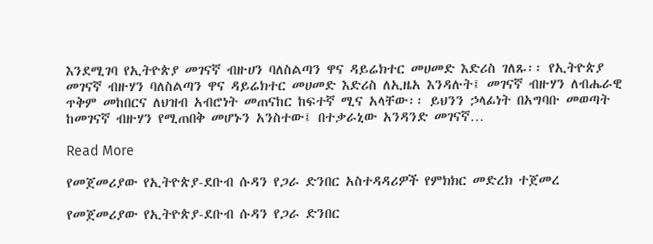እንደሚገባ የኢትዮጵያ መገናኛ ብዙሀን ባለስልጣን ዋና ዳይሬክተር መሀመድ እድሪስ ገለጹ፡፡ የኢትዮጵያ መገናኛ ብዙሃን ባለስልጣን ዋና ዳይሬክተር መሀመድ እድሪስ ለኢዜአ እንዳሉት፤ መገናኛ ብዙሃን ለብሔራዊ ጥቅም መከበርና ለህዝብ አብሮነት መጠናከር ከፍተኛ ሚና አላቸው፡፡ ይህንን ኃላፊነት በአግባቡ መወጣት ከመገናኛ ብዙሃን የሚጠበቅ መሆኑን አንስተው፤ በተቃራኒው አንዳንድ መገናኛ…

Read More

የመጀመሪያው የኢትዮጵያ-ደቡብ ሱዳን የጋራ ድንበር አስተዳዳሪዎች የምክክር መድረክ ተጀመረ

የመጀመሪያው የኢትዮጵያ-ደቡብ ሱዳን የጋራ ድንበር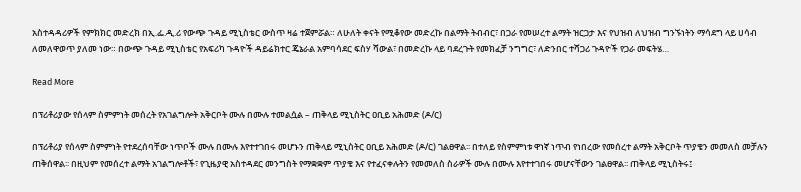አስተዳዳሪዎች የምክክር መድረክ በኢ.ፌ.ዲ.ሪ የውጭ ጉዳይ ሚኒስቴር ውስጥ ዛሬ ተጀምሯል። ለሁለት ቀናት የሚቆየው መድረኩ በልማት ትብብር፣ በጋራ የመሠረተ ልማት ዝርጋታ እና የህዝብ ለህዝብ ግንኙነትን ማሳደግ ላይ ሀሳብ ለመለዋወጥ ያለመ ነው። በውጭ ጉዳይ ሚኒስቴር የአፍሪካ ጉዳዮች ዳይሬክተር ጄኔራል አምባሳደር ፍስሃ ሻውል፣ በመድረኩ ላይ ባደረጉት የመክፈቻ ንግግር፣ ለድንበር ተሻጋሪ ጉዳዮች የጋራ መፍትሄ…

Read More

በፕሪቶሪያው የሰላም ስምምነት መሰረት የአገልግሎት አቅርቦት ሙሉ በሙሉ ተመልሷል – ጠቅላይ ሚኒስትር ዐቢይ አሕመድ (ዶ/ር)

በፕሪቶሪያ የሰላም ስምምነት የተደረሰባቸው ነጥቦች ሙሉ በሙሉ እየተተገበሩ መሆኑን ጠቅላይ ሚኒስትር ዐቢይ አሕመድ (ዶ/ር) ገልፀዋል፡፡ በተለይ የስምምነቱ ዋነኛ ነጥብ የነበረው የመሰረተ ልማት አቅርቦት ጥያቄን መመለስ መቻሉን ጠቅሰዋል፡፡ በዚህም የመሰረተ ልማት አገልግሎቶች፣ የጊዜያዊ አስተዳደር መንግስት የማቋቋም ጥያቄ እና የተፈናቀሉትን የመመለስ ስራዎች ሙሉ በሙሉ እየተተገበሩ መሆናቸውን ገልፀዋል፡፡ ጠቅላይ ሚኒስትሩ፤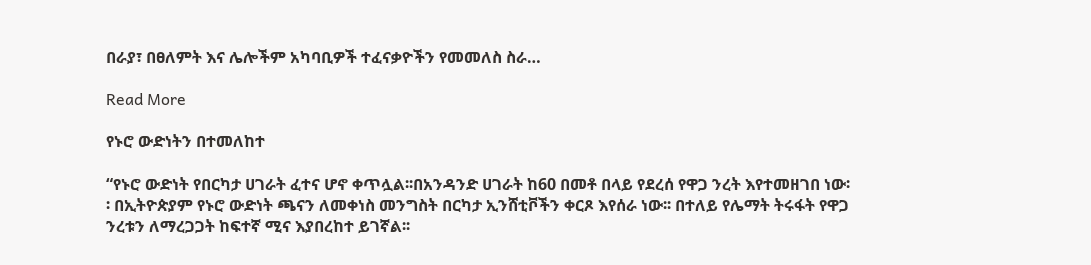በራያ፣ በፀለምት እና ሌሎችም አካባቢዎች ተፈናቃዮችን የመመለስ ስራ…

Read More

የኑሮ ውድነትን በተመለከተ

“የኑሮ ውድነት የበርካታ ሀገራት ፈተና ሆኖ ቀጥሏል፡፡በአንዳንድ ሀገራት ከ60 በመቶ በላይ የደረሰ የዋጋ ንረት እየተመዘገበ ነው፡፡ በኢትዮጵያም የኑሮ ውድነት ጫናን ለመቀነስ መንግስት በርካታ ኢንሸቲቮችን ቀርጾ እየሰራ ነው፡፡ በተለይ የሌማት ትሩፋት የዋጋ ንረቱን ለማረጋጋት ከፍተኛ ሚና እያበረከተ ይገኛል፡፡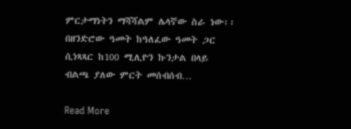ምርታማነትን ማሻሻልም ሌላኛው ስራ ነው፡፡ በዘንድሮው ዓመት ከዓለፈው ዓመት ጋር ሲነጻጻር ከ100 ሚሊዮን ኩንታል በላይ ብልጫ ያለው ምርት መሰብሰብ…

Read More